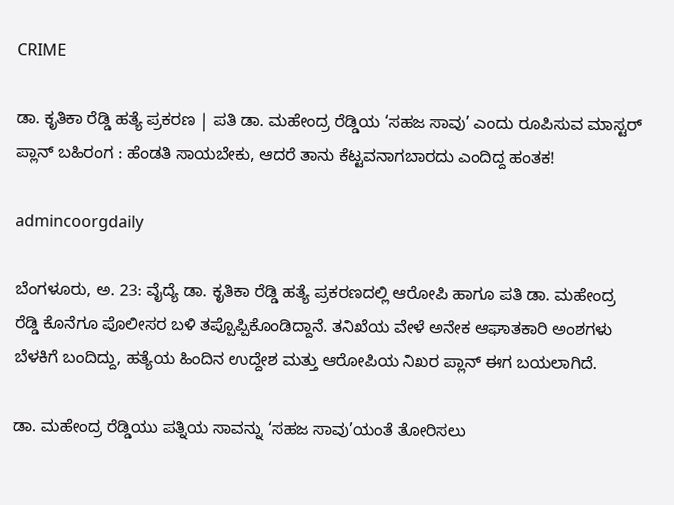CRIME

ಡಾ. ಕೃತಿಕಾ ರೆಡ್ಡಿ ಹತ್ಯೆ ಪ್ರಕರಣ | ಪತಿ ಡಾ. ಮಹೇಂದ್ರ ರೆಡ್ಡಿಯ ‘ಸಹಜ ಸಾವು’ ಎಂದು ರೂಪಿಸುವ ಮಾಸ್ಟರ್ ಪ್ಲಾನ್ ಬಹಿರಂಗ : ಹೆಂಡತಿ ಸಾಯಬೇಕು, ಆದರೆ ತಾನು ಕೆಟ್ಟವನಾಗಬಾರದು ಎಂದಿದ್ದ ಹಂತಕ!

admincoorgdaily

ಬೆಂಗಳೂರು, ಅ. 23: ವೈದ್ಯೆ ಡಾ. ಕೃತಿಕಾ ರೆಡ್ಡಿ ಹತ್ಯೆ ಪ್ರಕರಣದಲ್ಲಿ ಆರೋಪಿ ಹಾಗೂ ಪತಿ ಡಾ. ಮಹೇಂದ್ರ ರೆಡ್ಡಿ ಕೊನೆಗೂ ಪೊಲೀಸರ ಬಳಿ ತಪ್ಪೊಪ್ಪಿಕೊಂಡಿದ್ದಾನೆ. ತನಿಖೆಯ ವೇಳೆ ಅನೇಕ ಆಘಾತಕಾರಿ ಅಂಶಗಳು ಬೆಳಕಿಗೆ ಬಂದಿದ್ದು, ಹತ್ಯೆಯ ಹಿಂದಿನ ಉದ್ದೇಶ ಮತ್ತು ಆರೋಪಿಯ ನಿಖರ ಪ್ಲಾನ್ ಈಗ ಬಯಲಾಗಿದೆ.

ಡಾ. ಮಹೇಂದ್ರ ರೆಡ್ಡಿಯು ಪತ್ನಿಯ ಸಾವನ್ನು ‘ಸಹಜ ಸಾವು’ಯಂತೆ ತೋರಿಸಲು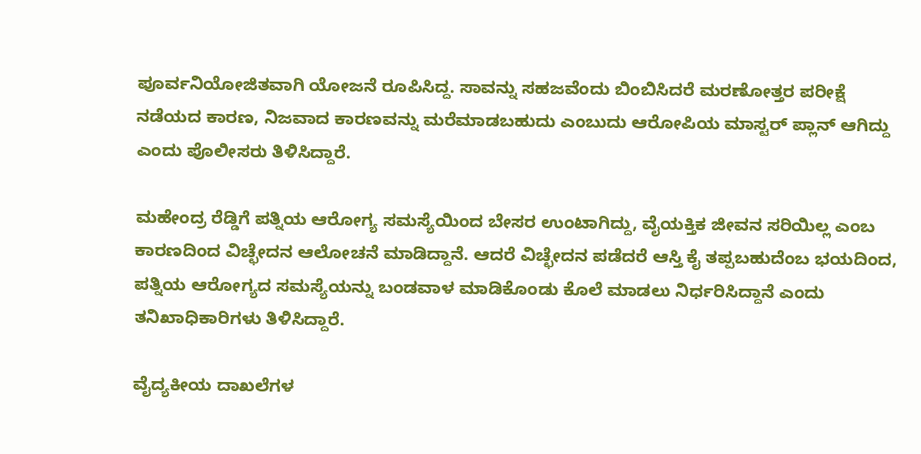ಪೂರ್ವನಿಯೋಜಿತವಾಗಿ ಯೋಜನೆ ರೂಪಿಸಿದ್ದ. ಸಾವನ್ನು ಸಹಜವೆಂದು ಬಿಂಬಿಸಿದರೆ ಮರಣೋತ್ತರ ಪರೀಕ್ಷೆ ನಡೆಯದ ಕಾರಣ, ನಿಜವಾದ ಕಾರಣವನ್ನು ಮರೆಮಾಡಬಹುದು ಎಂಬುದು ಆರೋಪಿಯ ಮಾಸ್ಟರ್ ಪ್ಲಾನ್ ಆಗಿದ್ದು ಎಂದು ಪೊಲೀಸರು ತಿಳಿಸಿದ್ದಾರೆ.

ಮಹೇಂದ್ರ ರೆಡ್ಡಿಗೆ ಪತ್ನಿಯ ಆರೋಗ್ಯ ಸಮಸ್ಯೆಯಿಂದ ಬೇಸರ ಉಂಟಾಗಿದ್ದು, ವೈಯಕ್ತಿಕ ಜೀವನ ಸರಿಯಿಲ್ಲ ಎಂಬ ಕಾರಣದಿಂದ ವಿಚ್ಛೇದನ ಆಲೋಚನೆ ಮಾಡಿದ್ದಾನೆ. ಆದರೆ ವಿಚ್ಛೇದನ ಪಡೆದರೆ ಆಸ್ತಿ ಕೈ ತಪ್ಪಬಹುದೆಂಬ ಭಯದಿಂದ, ಪತ್ನಿಯ ಆರೋಗ್ಯದ ಸಮಸ್ಯೆಯನ್ನು ಬಂಡವಾಳ ಮಾಡಿಕೊಂಡು ಕೊಲೆ ಮಾಡಲು ನಿರ್ಧರಿಸಿದ್ದಾನೆ ಎಂದು ತನಿಖಾಧಿಕಾರಿಗಳು ತಿಳಿಸಿದ್ದಾರೆ.

ವೈದ್ಯಕೀಯ ದಾಖಲೆಗಳ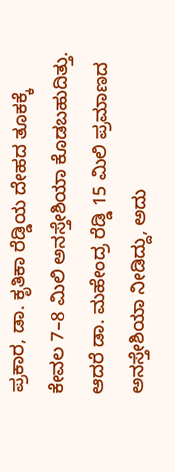ಪ್ರಕಾರ, ಡಾ. ಕೃತಿಕಾ ರೆಡ್ಡಿಯ ದೇಹದ ತೂಕಕ್ಕೆ ಕೇವಲ 7–8 ಮಿಲಿ ಅನಸ್ತೇಶಿಯಾ ಕೊಡಬಹುದಿತ್ತು. ಆದರೆ ಡಾ. ಮಹೇಂದ್ರ ರೆಡ್ಡಿ 15 ಮಿಲಿ ಪ್ರಮಾಣದ ಅನಸ್ತೇಶಿಯಾ ನೀಡಿದ್ದು, ಅದು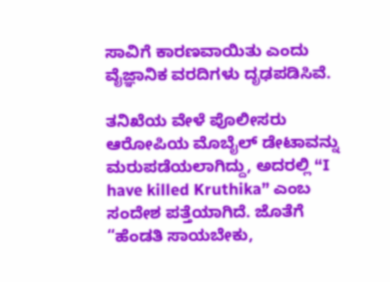ಸಾವಿಗೆ ಕಾರಣವಾಯಿತು ಎಂದು ವೈಜ್ಞಾನಿಕ ವರದಿಗಳು ದೃಢಪಡಿಸಿವೆ.

ತನಿಖೆಯ ವೇಳೆ ಪೊಲೀಸರು ಆರೋಪಿಯ ಮೊಬೈಲ್‌ ಡೇಟಾವನ್ನು ಮರುಪಡೆಯಲಾಗಿದ್ದು, ಅದರಲ್ಲಿ “I have killed Kruthika” ಎಂಬ ಸಂದೇಶ ಪತ್ತೆಯಾಗಿದೆ. ಜೊತೆಗೆ “ಹೆಂಡತಿ ಸಾಯಬೇಕು,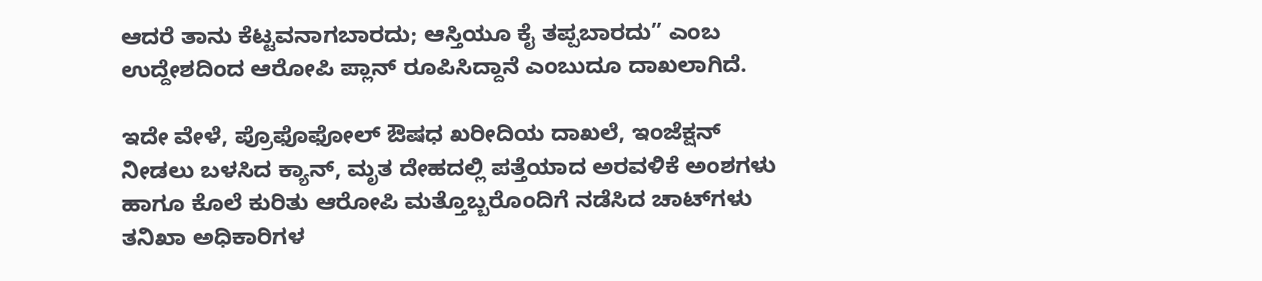ಆದರೆ ತಾನು ಕೆಟ್ಟವನಾಗಬಾರದು; ಆಸ್ತಿಯೂ ಕೈ ತಪ್ಪಬಾರದು” ಎಂಬ ಉದ್ದೇಶದಿಂದ ಆರೋಪಿ ಪ್ಲಾನ್ ರೂಪಿಸಿದ್ದಾನೆ ಎಂಬುದೂ ದಾಖಲಾಗಿದೆ.

ಇದೇ ವೇಳೆ, ಪ್ರೊಫೊಫೋಲ್ ಔಷಧ ಖರೀದಿಯ ದಾಖಲೆ, ಇಂಜೆಕ್ಷನ್ ನೀಡಲು ಬಳಸಿದ ಕ್ಯಾನ್, ಮೃತ ದೇಹದಲ್ಲಿ ಪತ್ತೆಯಾದ ಅರವಳಿಕೆ ಅಂಶಗಳು ಹಾಗೂ ಕೊಲೆ ಕುರಿತು ಆರೋಪಿ ಮತ್ತೊಬ್ಬರೊಂದಿಗೆ ನಡೆಸಿದ ಚಾಟ್‌ಗಳು ತನಿಖಾ ಅಧಿಕಾರಿಗಳ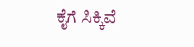ಕೈಗೆ ಸಿಕ್ಕಿವೆ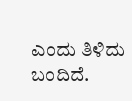ಎಂದು ತಿಳಿದು ಬಂದಿದೆ.